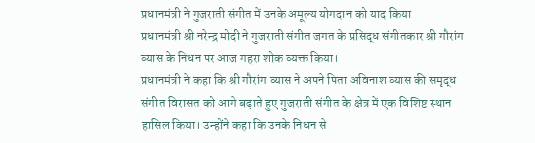प्रधानमंत्री ने गुजराती संगीत में उनके अमूल्य योगदान को याद किया
प्रधानमंत्री श्री नरेन्द्र मोदी ने गुजराती संगीत जगत के प्रसिद्ध संगीतकार श्री गौरांग व्यास के निधन पर आज गहरा शोक व्यक्त किया।
प्रधानमंत्री ने कहा कि श्री गौरांग व्यास ने अपने पिता अविनाश व्यास की समृद्ध संगीत विरासत को आगे बढ़ाते हुए गुजराती संगीत के क्षेत्र में एक विशिष्ट स्थान हासिल किया। उन्होंने कहा कि उनके निधन से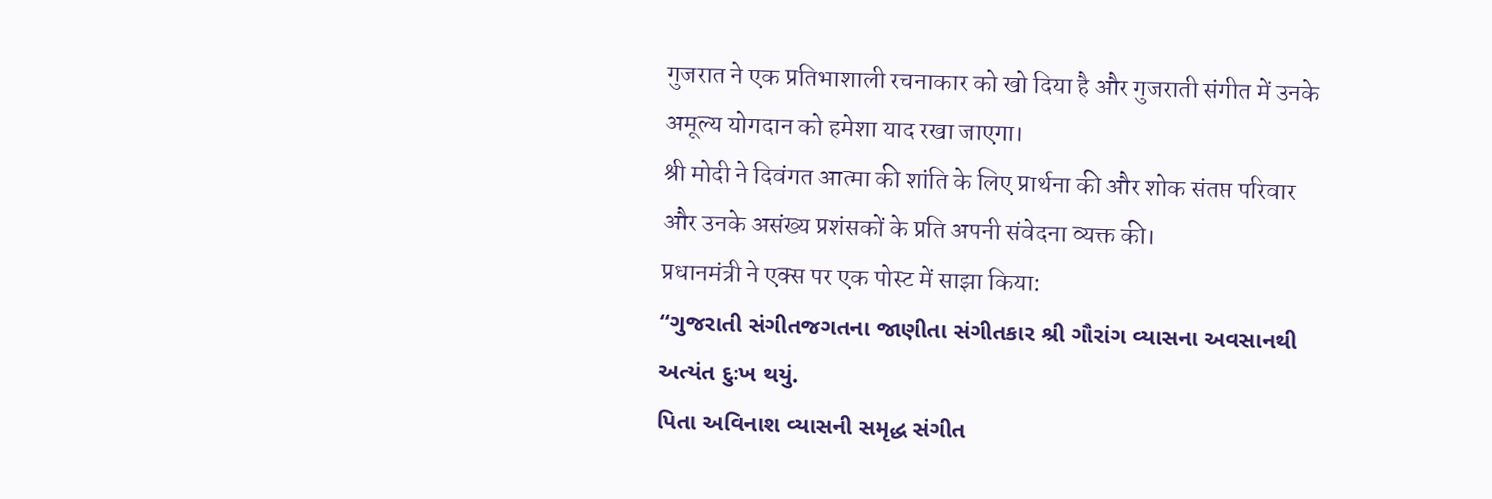गुजरात ने एक प्रतिभाशाली रचनाकार को खो दिया है और गुजराती संगीत में उनके अमूल्य योगदान को हमेशा याद रखा जाएगा।
श्री मोदी ने दिवंगत आत्मा की शांति के लिए प्रार्थना की और शोक संतप्त परिवार और उनके असंख्य प्रशंसकों के प्रति अपनी संवेदना व्यक्त की।
प्रधानमंत्री ने एक्स पर एक पोस्ट में साझा किया:
“ગુજરાતી સંગીતજગતના જાણીતા સંગીતકાર શ્રી ગૌરાંગ વ્યાસના અવસાનથી અત્યંત દુઃખ થયું.
પિતા અવિનાશ વ્યાસની સમૃદ્ધ સંગીત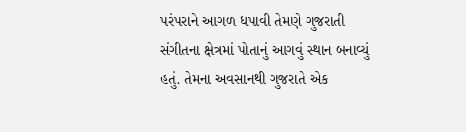પરંપરાને આગળ ધપાવી તેમણે ગુજરાતી સંગીતના ક્ષેત્રમાં પોતાનું આગવું સ્થાન બનાવ્યું હતું. તેમના અવસાનથી ગુજરાતે એક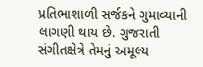પ્રતિભાશાળી સર્જકને ગુમાવ્યાની લાગણી થાય છે. ગુજરાતી સંગીતક્ષેત્રે તેમનું અમૂલ્ય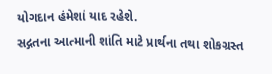યોગદાન હંમેશાં યાદ રહેશે.
સદ્ગતના આત્માની શાંતિ માટે પ્રાર્થના તથા શોકગ્રસ્ત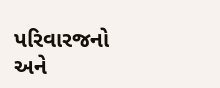પરિવારજનો અને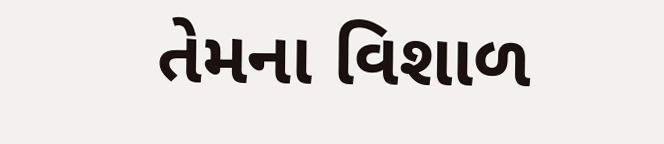તેમના વિશાળ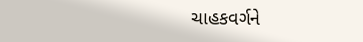ચાહકવર્ગને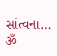સાંત્વના…
ૐ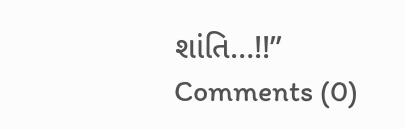શાંતિ…!!”
Comments (0)